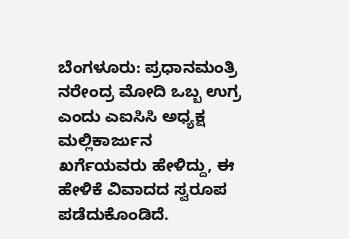ಬೆಂಗಳೂರು: ಪ್ರಧಾನಮಂತ್ರಿ ನರೇಂದ್ರ ಮೋದಿ ಒಬ್ಬ ಉಗ್ರ ಎಂದು ಎಐಸಿಸಿ ಅಧ್ಯಕ್ಷ ಮಲ್ಲಿಕಾರ್ಜುನ ಖರ್ಗೆಯವರು ಹೇಳಿದ್ದು, ಈ ಹೇಳಿಕೆ ವಿವಾದದ ಸ್ವರೂಪ ಪಡೆದುಕೊಂಡಿದೆ.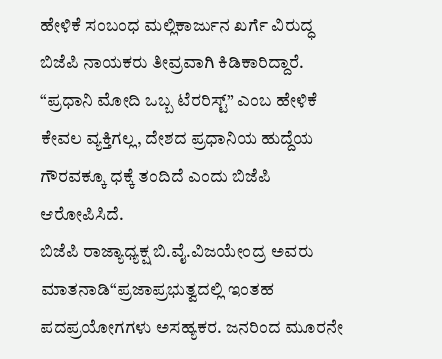ಹೇಳಿಕೆ ಸಂಬಂಧ ಮಲ್ಲಿಕಾರ್ಜುನ ಖರ್ಗೆ ವಿರುದ್ಧ ಬಿಜೆಪಿ ನಾಯಕರು ತೀವ್ರವಾಗಿ ಕಿಡಿಕಾರಿದ್ದಾರೆ. “ಪ್ರಧಾನಿ ಮೋದಿ ಒಬ್ಬ ಟೆರರಿಸ್ಟ್” ಎಂಬ ಹೇಳಿಕೆ ಕೇವಲ ವ್ಯಕ್ತಿಗಲ್ಲ, ದೇಶದ ಪ್ರಧಾನಿಯ ಹುದ್ದೆಯ ಗೌರವಕ್ಕೂ ಧಕ್ಕೆ ತಂದಿದೆ ಎಂದು ಬಿಜೆಪಿ ಆರೋಪಿಸಿದೆ.
ಬಿಜೆಪಿ ರಾಜ್ಯಾಧ್ಯಕ್ಷ ಬಿ.ವೈ.ವಿಜಯೇಂದ್ರ ಅವರು ಮಾತನಾಡಿ“ಪ್ರಜಾಪ್ರಭುತ್ವದಲ್ಲಿ ಇಂತಹ ಪದಪ್ರಯೋಗಗಳು ಅಸಹ್ಯಕರ. ಜನರಿಂದ ಮೂರನೇ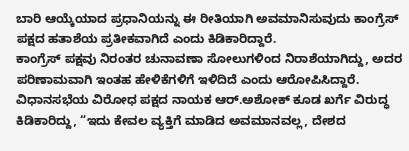ಬಾರಿ ಆಯ್ಕೆಯಾದ ಪ್ರಧಾನಿಯನ್ನು ಈ ರೀತಿಯಾಗಿ ಅವಮಾನಿಸುವುದು ಕಾಂಗ್ರೆಸ್ ಪಕ್ಷದ ಹತಾಶೆಯ ಪ್ರತೀಕವಾಗಿದೆ ಎಂದು ಕಿಡಿಕಾರಿದ್ದಾರೆ.
ಕಾಂಗ್ರೆಸ್ ಪಕ್ಷವು ನಿರಂತರ ಚುನಾವಣಾ ಸೋಲುಗಳಿಂದ ನಿರಾಶೆಯಾಗಿದ್ದು, ಅದರ ಪರಿಣಾಮವಾಗಿ ಇಂತಹ ಹೇಳಿಕೆಗಳಿಗೆ ಇಳಿದಿದೆ ಎಂದು ಆರೋಪಿಸಿದ್ದಾರೆ.
ವಿಧಾನಸಭೆಯ ವಿರೋಧ ಪಕ್ಷದ ನಾಯಕ ಆರ್.ಅಶೋಕ್ ಕೂಡ ಖರ್ಗೆ ವಿರುದ್ಧ ಕಿಡಿಕಾರಿದ್ದು, “ಇದು ಕೇವಲ ವ್ಯಕ್ತಿಗೆ ಮಾಡಿದ ಅವಮಾನವಲ್ಲ, ದೇಶದ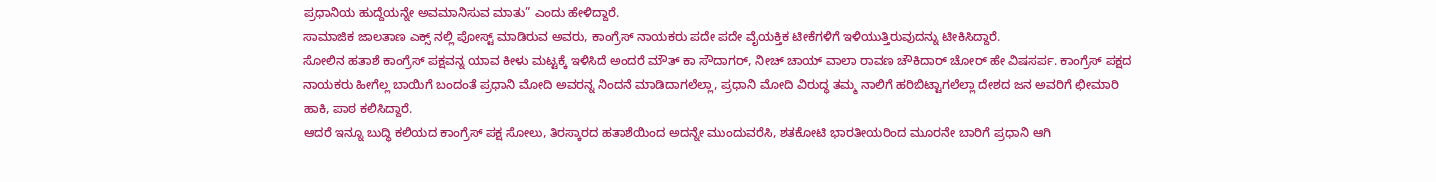ಪ್ರಧಾನಿಯ ಹುದ್ದೆಯನ್ನೇ ಅವಮಾನಿಸುವ ಮಾತು” ಎಂದು ಹೇಳಿದ್ದಾರೆ.
ಸಾಮಾಜಿಕ ಜಾಲತಾಣ ಎಕ್ಸ್ ನಲ್ಲಿ ಪೋಸ್ಟ್ ಮಾಡಿರುವ ಅವರು, ಕಾಂಗ್ರೆಸ್ ನಾಯಕರು ಪದೇ ಪದೇ ವೈಯಕ್ತಿಕ ಟೀಕೆಗಳಿಗೆ ಇಳಿಯುತ್ತಿರುವುದನ್ನು ಟೀಕಿಸಿದ್ದಾರೆ.
ಸೋಲಿನ ಹತಾಶೆ ಕಾಂಗ್ರೆಸ್ ಪಕ್ಷವನ್ನ ಯಾವ ಕೀಳು ಮಟ್ಟಕ್ಕೆ ಇಳಿಸಿದೆ ಅಂದರೆ ಮೌತ್ ಕಾ ಸೌದಾಗರ್, ನೀಚ್ ಚಾಯ್ ವಾಲಾ ರಾವಣ ಚೌಕಿದಾರ್ ಚೋರ್ ಹೇ ವಿಷಸರ್ಪ. ಕಾಂಗ್ರೆಸ್ ಪಕ್ಷದ ನಾಯಕರು ಹೀಗೆಲ್ಲ ಬಾಯಿಗೆ ಬಂದಂತೆ ಪ್ರಧಾನಿ ಮೋದಿ ಅವರನ್ನ ನಿಂದನೆ ಮಾಡಿದಾಗಲೆಲ್ಲಾ, ಪ್ರಧಾನಿ ಮೋದಿ ವಿರುದ್ಧ ತಮ್ಮ ನಾಲಿಗೆ ಹರಿಬಿಟ್ಟಾಗಲೆಲ್ಲಾ ದೇಶದ ಜನ ಅವರಿಗೆ ಛೀಮಾರಿ ಹಾಕಿ, ಪಾಠ ಕಲಿಸಿದ್ದಾರೆ.
ಆದರೆ ಇನ್ನೂ ಬುದ್ಧಿ ಕಲಿಯದ ಕಾಂಗ್ರೆಸ್ ಪಕ್ಷ ಸೋಲು, ತಿರಸ್ಕಾರದ ಹತಾಶೆಯಿಂದ ಅದನ್ನೇ ಮುಂದುವರೆಸಿ, ಶತಕೋಟಿ ಭಾರತೀಯರಿಂದ ಮೂರನೇ ಬಾರಿಗೆ ಪ್ರಧಾನಿ ಆಗಿ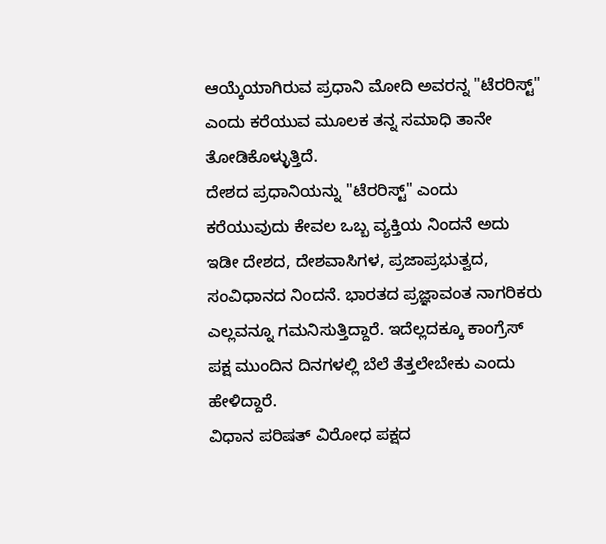ಆಯ್ಕೆಯಾಗಿರುವ ಪ್ರಧಾನಿ ಮೋದಿ ಅವರನ್ನ "ಟೆರರಿಸ್ಟ್" ಎಂದು ಕರೆಯುವ ಮೂಲಕ ತನ್ನ ಸಮಾಧಿ ತಾನೇ ತೋಡಿಕೊಳ್ಳುತ್ತಿದೆ.
ದೇಶದ ಪ್ರಧಾನಿಯನ್ನು "ಟೆರರಿಸ್ಟ್" ಎಂದು ಕರೆಯುವುದು ಕೇವಲ ಒಬ್ಬ ವ್ಯಕ್ತಿಯ ನಿಂದನೆ ಅದು ಇಡೀ ದೇಶದ, ದೇಶವಾಸಿಗಳ, ಪ್ರಜಾಪ್ರಭುತ್ವದ, ಸಂವಿಧಾನದ ನಿಂದನೆ. ಭಾರತದ ಪ್ರಜ್ಞಾವಂತ ನಾಗರಿಕರು ಎಲ್ಲವನ್ನೂ ಗಮನಿಸುತ್ತಿದ್ದಾರೆ. ಇದೆಲ್ಲದಕ್ಕೂ ಕಾಂಗ್ರೆಸ್ ಪಕ್ಷ ಮುಂದಿನ ದಿನಗಳಲ್ಲಿ ಬೆಲೆ ತೆತ್ತಲೇಬೇಕು ಎಂದು ಹೇಳಿದ್ದಾರೆ.
ವಿಧಾನ ಪರಿಷತ್ ವಿರೋಧ ಪಕ್ಷದ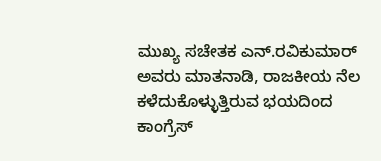ಮುಖ್ಯ ಸಚೇತಕ ಎನ್.ರವಿಕುಮಾರ್ ಅವರು ಮಾತನಾಡಿ, ರಾಜಕೀಯ ನೆಲ ಕಳೆದುಕೊಳ್ಳುತ್ತಿರುವ ಭಯದಿಂದ ಕಾಂಗ್ರೆಸ್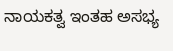ನಾಯಕತ್ವ ಇಂತಹ ಅಸಭ್ಯ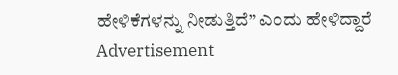ಹೇಳಿಕೆಗಳನ್ನು ನೀಡುತ್ತಿದೆ” ಎಂದು ಹೇಳಿದ್ದಾರೆ
Advertisement